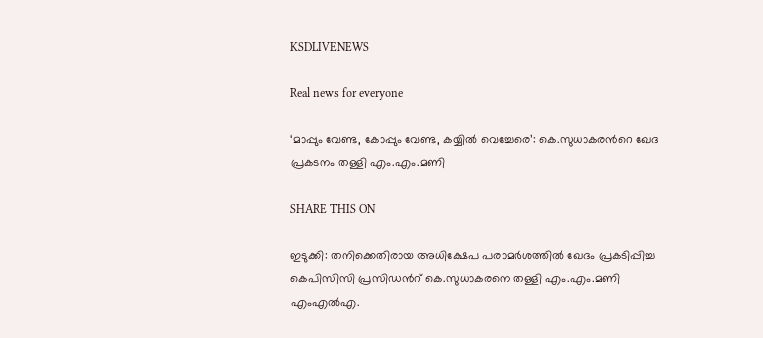KSDLIVENEWS

Real news for everyone

‘മാപ്പും വേണ്ട, കോപ്പും വേണ്ട, കയ്യില്‍ വെച്ചേരെ’: കെ.സുധാകരന്‍റെ ഖേദ പ്രകടനം തള്ളി എം.എം.മണി

SHARE THIS ON

ഇടുക്കി: തനിക്കെതിരായ അധിക്ഷേപ പരാമര്‍ശത്തില്‍ ഖേദം പ്രകടിപ്പിച്ച കെപിസിസി പ്രസിഡന്‍റ് കെ.സുധാകരനെ തള്ളി എം.എം.മണി എംഎല്‍എ.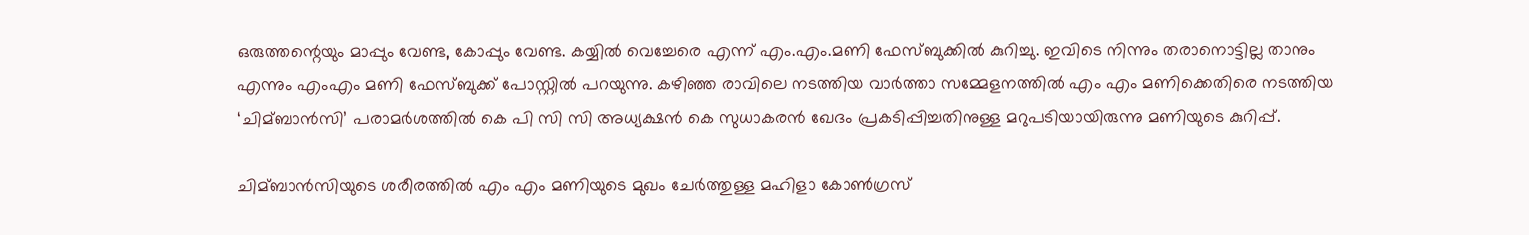ഒരുത്തന്റെയും മാപ്പും വേണ്ട, കോപ്പും വേണ്ട. കയ്യില്‍ വെച്ചേരെ എന്ന് എം.എം.മണി ഫേസ്ബുക്കില്‍ കുറിച്ചു. ഇവിടെ നിന്നും തരാനൊട്ടില്ല താനും എന്നും എംഎം മണി ഫേസ്ബുക്ക് പോസ്റ്റില്‍ പറയുന്നു. കഴിഞ്ഞ രാവിലെ നടത്തിയ വാര്‍ത്താ സമ്മേളനത്തില്‍ എം എം മണിക്കെതിരെ നടത്തിയ ‘ചിമ്ബാന്‍സി’ പരാമര്‍ശത്തില്‍ കെ പി സി സി അധ്യക്ഷന്‍ കെ സുധാകരന്‍ ഖേദം പ്രകടിപ്പിച്ചതിനുള്ള മറുപടിയായിരുന്നു മണിയുടെ കുറിപ്പ്.

ചിമ്ബാന്‍സിയുടെ ശരീരത്തില്‍ എം എം മണിയുടെ മുഖം ചേര്‍ത്തുള്ള മഹിളാ കോണ്‍ഗ്രസ്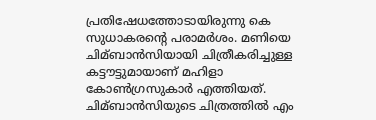പ്രതിഷേധത്തോടായിരുന്നു കെ സുധാകരന്റെ പരാമര്‍ശം. മണിയെ ചിമ്ബാന്‍സിയായി ചിത്രീകരിച്ചുള്ള കട്ടൗട്ടുമായാണ് മഹിളാ കോണ്‍ഗ്രസുകാര്‍ എത്തിയത്. ചിമ്ബാന്‍സിയുടെ ചിത്രത്തില്‍ എം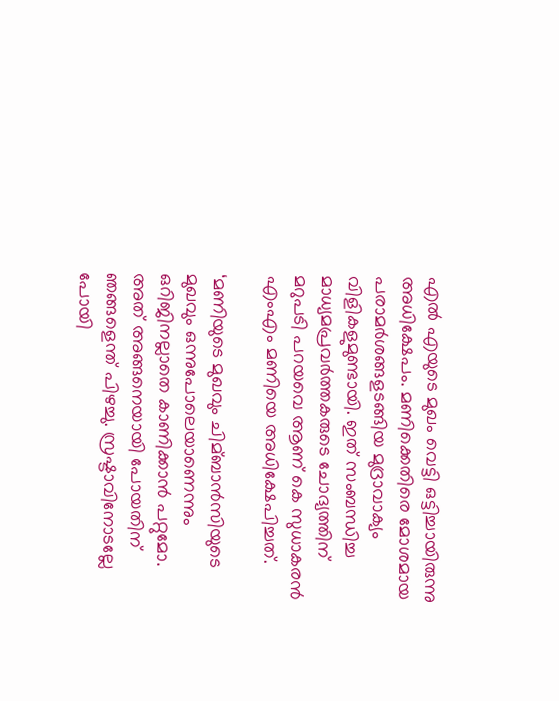എല്‍ എയുടെ മുഖം വെട്ടി ഒട്ടിച്ചായിരുന്നു അധിക്ഷേപം. മണിക്കെതിരെ മോശമായ പരാമര്‍ശങ്ങളടങ്ങിയ മുദ്രാവാക്യം വിളികളുമുണ്ടായി. ഇത് സംബന്ധിച്ച മാധ്യമപ്രവര്‍ത്തകരുടെ ചോദ്യത്തിന് മറുപടി പറയവെ ആണ് കെ സുധാകരന്‍ എംഎം മണിയെ അധിക്ഷേപിച്ചത്.

‘മണിയുടെ മുഖവും ചിമ്ബാന്‍സിയുടെ മുഖവും ഒന്നുപോലെയാണെന്നും ഒറിജിനല്ലാതെ കാണിക്കാന്‍ പറ്റുമോ. അത് അങ്ങനെയായി പോയതിന് ഞങ്ങളെന്ത് പിഴച്ചു. സ്രഷ്ടാവിനോടല്ലേ പോയി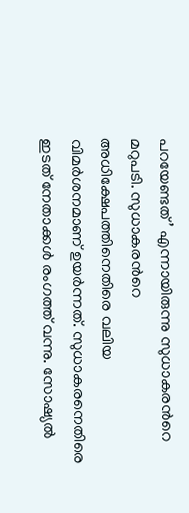പറയേണ്ടത്’ എന്നായിരുന്നു സുധാകരന്‍റെ മറുപടി. സുധാകരന്‍റെ അധിക്ഷേപത്തിനെതിരെ വലിയ വിമര്‍ശനമാണ് ഉയര്‍ന്നത്. സുധാകരനെതിരെ ഇടത് നേതാക്കള്‍ രംഗത്ത് വന്നു. സോഷ്യല്‍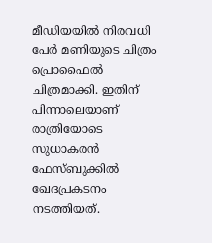മീഡിയയില്‍ നിരവധി പേര്‍ മണിയുടെ ചിത്രം പ്രൊഫൈല്‍ ചിത്രമാക്കി. ഇതിന് പിന്നാലെയാണ് രാത്രിയോടെ സുധാകരന്‍ ഫേസ്ബുക്കില്‍ ഖേദപ്രകടനം നടത്തിയത്.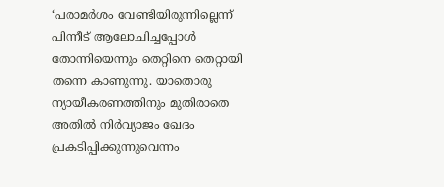‘പരാമര്‍ശം വേണ്ടിയിരുന്നില്ലെന്ന് പിന്നീട് ആലോചിച്ചപ്പോള്‍ തോന്നിയെന്നും തെറ്റിനെ തെറ്റായി തന്നെ കാണുന്നു. യാതൊരു ന്യായീകരണത്തിനും മുതിരാതെ അതില്‍ നിര്‍വ്യാജം ഖേദം പ്രകടിപ്പിക്കുന്നുവെന്നം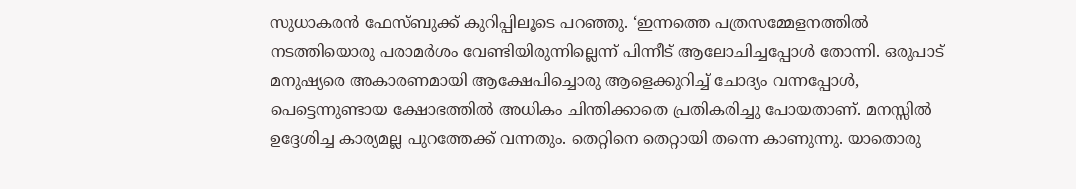സുധാകരന്‍ ഫേസ്ബുക്ക് കുറിപ്പിലൂടെ പറഞ്ഞു. ‘ഇന്നത്തെ പത്രസമ്മേളനത്തില്‍ നടത്തിയൊരു പരാമര്‍ശം വേണ്ടിയിരുന്നില്ലെന്ന് പിന്നീട് ആലോചിച്ചപ്പോള്‍ തോന്നി. ഒരുപാട് മനുഷ്യരെ അകാരണമായി ആക്ഷേപിച്ചൊരു ആളെക്കുറിച്ച്‌ ചോദ്യം വന്നപ്പോള്‍, പെട്ടെന്നുണ്ടായ ക്ഷോഭത്തില്‍ അധികം ചിന്തിക്കാതെ പ്രതികരിച്ചു പോയതാണ്. മനസ്സില്‍ ഉദ്ദേശിച്ച കാര്യമല്ല പുറത്തേക്ക് വന്നതും. തെറ്റിനെ തെറ്റായി തന്നെ കാണുന്നു. യാതൊരു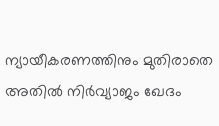ന്യായീകരണത്തിനും മുതിരാതെ അതില്‍ നിര്‍വ്യാജം ഖേദം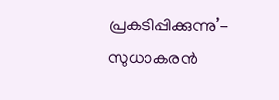പ്രകടിപ്പിക്കുന്നു’- സുധാകരന്‍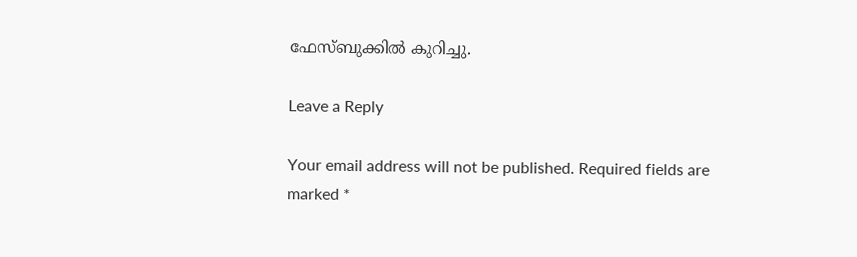ഫേസ്ബുക്കില്‍ കുറിച്ചു.

Leave a Reply

Your email address will not be published. Required fields are marked *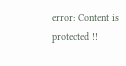error: Content is protected !!